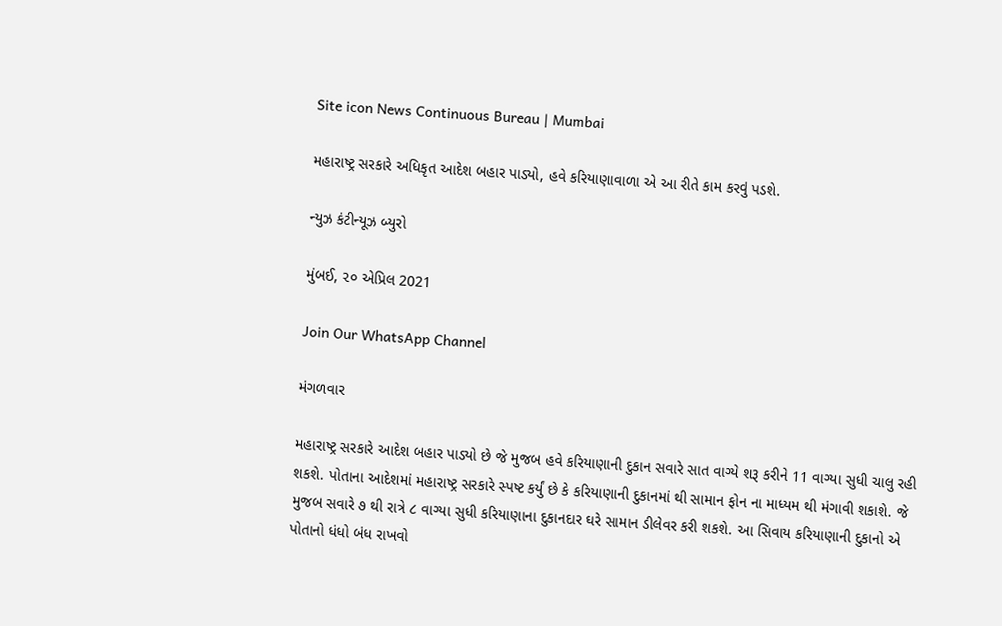Site icon News Continuous Bureau | Mumbai

મહારાષ્ટ્ર સરકારે અધિકૃત આદેશ બહાર પાડ્યો, હવે કરિયાણાવાળા એ આ રીતે કામ કરવું પડશે.

ન્યુઝ કંટીન્યૂઝ બ્યુરો

મુંબઈ, ૨૦ એપ્રિલ 2021

Join Our WhatsApp Channel

મંગળવાર

મહારાષ્ટ્ર સરકારે આદેશ બહાર પાડ્યો છે જે મુજબ હવે કરિયાણાની દુકાન સવારે સાત વાગ્યે શરૂ કરીને 11 વાગ્યા સુધી ચાલુ રહી શકશે. પોતાના આદેશમાં મહારાષ્ટ્ર સરકારે સ્પષ્ટ કર્યું છે કે કરિયાણાની દુકાનમાં થી સામાન ફોન ના માધ્યમ થી મંગાવી શકાશે. જે મુજબ સવારે ૭ થી રાત્રે ૮ વાગ્યા સુધી કરિયાણાના દુકાનદાર ઘરે સામાન ડીલેવર કરી શકશે. આ સિવાય કરિયાણાની દુકાનો એ પોતાનો ધંધો બંધ રાખવો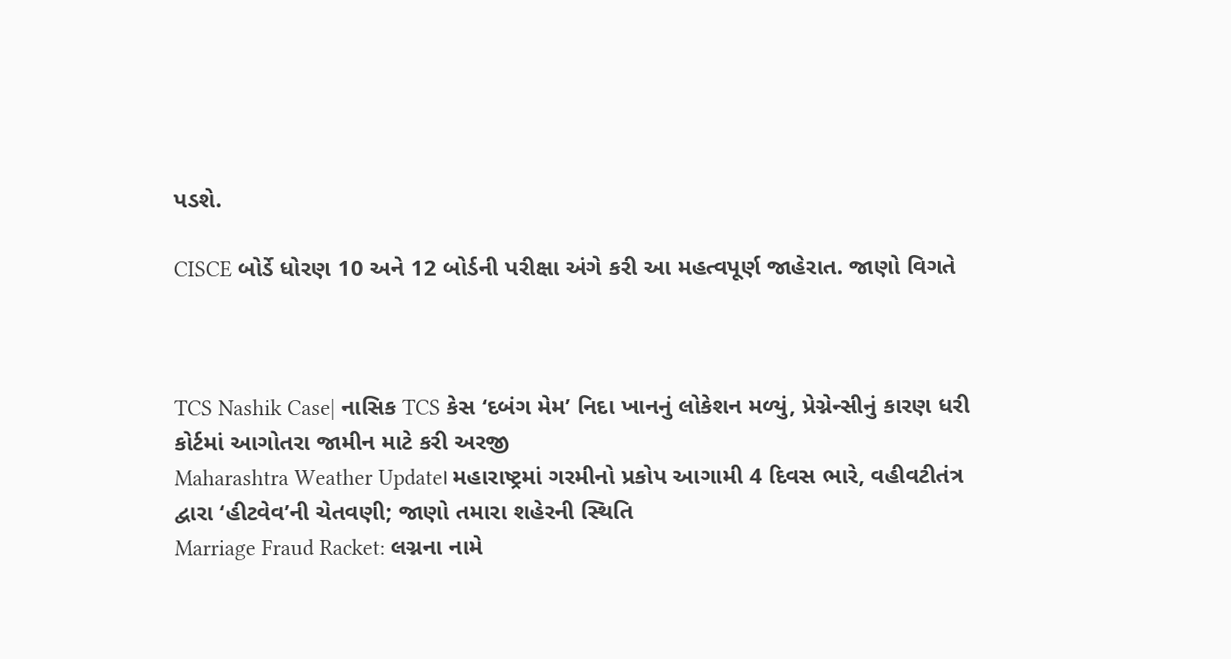પડશે.

CISCE બોર્ડે ધોરણ 10 અને 12 બોર્ડની પરીક્ષા અંગે કરી આ મહત્વપૂર્ણ જાહેરાત. જાણો વિગતે



TCS Nashik Case| નાસિક TCS કેસ ‘દબંગ મેમ’ નિદા ખાનનું લોકેશન મળ્યું, પ્રેગ્નેન્સીનું કારણ ધરી કોર્ટમાં આગોતરા જામીન માટે કરી અરજી
Maharashtra Weather Update। મહારાષ્ટ્રમાં ગરમીનો પ્રકોપ આગામી 4 દિવસ ભારે, વહીવટીતંત્ર દ્વારા ‘હીટવેવ’ની ચેતવણી; જાણો તમારા શહેરની સ્થિતિ
Marriage Fraud Racket: લગ્નના નામે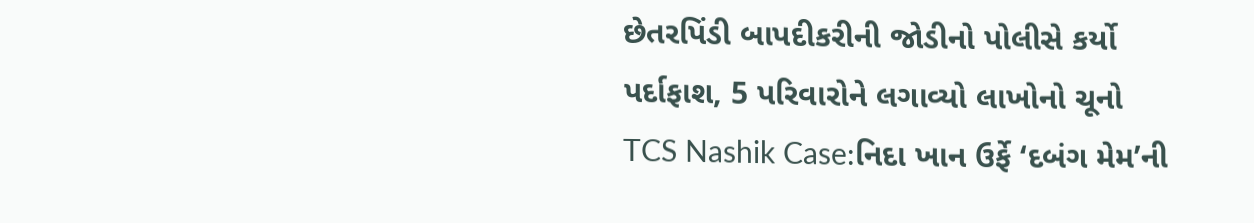છેતરપિંડી બાપદીકરીની જોડીનો પોલીસે કર્યો પર્દાફાશ, 5 પરિવારોને લગાવ્યો લાખોનો ચૂનો
TCS Nashik Case:નિદા ખાન ઉર્ફે ‘દબંગ મેમ’ની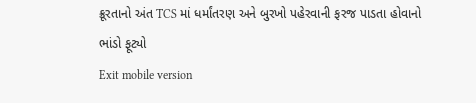ક્રૂરતાનો અંત TCS માં ધર્માંતરણ અને બુરખો પહેરવાની ફરજ પાડતા હોવાનો ભાંડો ફૂટ્યો
Exit mobile version